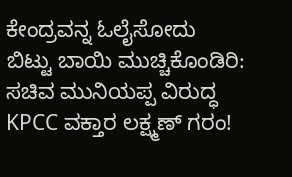ಕೇಂದ್ರವನ್ನ ಓಲೈಸೋದು ಬಿಟ್ಟು ಬಾಯಿ ಮುಚ್ಚಿಕೊಂಡಿರಿ: ಸಚಿವ ಮುನಿಯಪ್ಪ ವಿರುದ್ಧ KPCC ವಕ್ತಾರ ಲಕ್ಷ್ಮಣ್ ಗರಂ!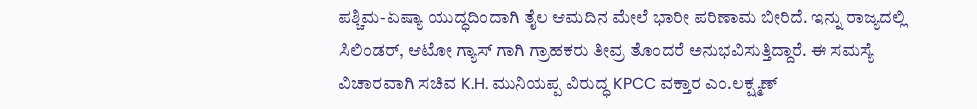ಪಶ್ಚಿಮ-ಏಷ್ಯಾ ಯುದ್ಧದಿಂದಾಗಿ ತೈಲ ಆಮದಿನ ಮೇಲೆ ಭಾರೀ ಪರಿಣಾಮ ಬೀರಿದೆ. ಇನ್ನು ರಾಜ್ಯದಲ್ಲಿ ಸಿಲಿಂಡರ್, ಆಟೋ ಗ್ಯಾಸ್ ಗಾಗಿ ಗ್ರಾಹಕರು ತೀವ್ರ ತೊಂದರೆ ಅನುಭವಿಸುತ್ತಿದ್ದಾರೆ. ಈ ಸಮಸ್ಯೆ ವಿಚಾರವಾಗಿ ಸಚಿವ K.H. ಮುನಿಯಪ್ಪ ವಿರುದ್ಧ KPCC ವಕ್ತಾರ ಎಂ.ಲಕ್ಷ್ಮಣ್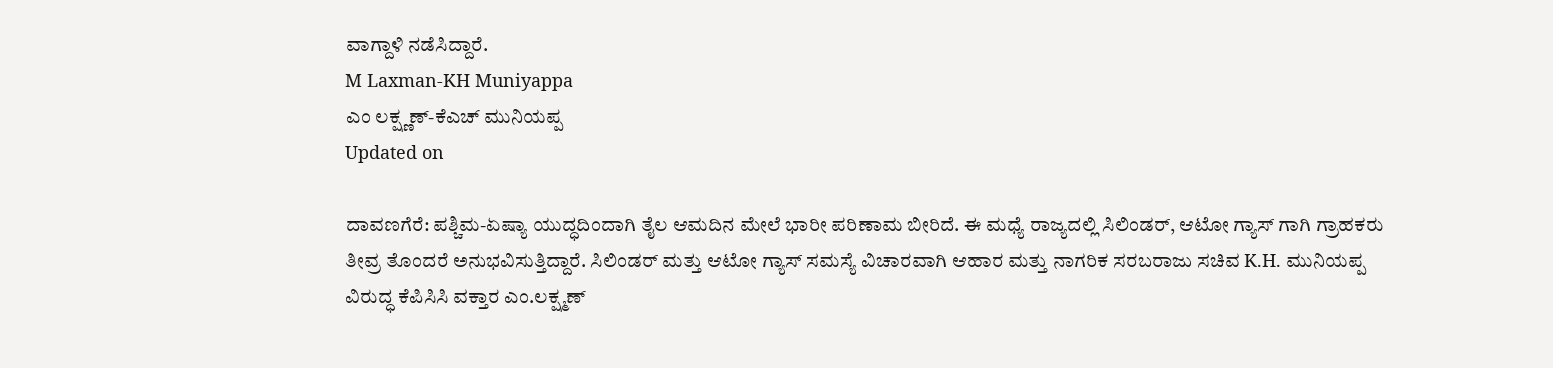ವಾಗ್ದಾಳಿ ನಡೆಸಿದ್ದಾರೆ.
M Laxman-KH Muniyappa
ಎಂ ಲಕ್ಷ್ಣಣ್-ಕೆಎಚ್ ಮುನಿಯಪ್ಪ
Updated on

ದಾವಣಗೆರೆ: ಪಶ್ಚಿಮ-ಏಷ್ಯಾ ಯುದ್ಧದಿಂದಾಗಿ ತೈಲ ಆಮದಿನ ಮೇಲೆ ಭಾರೀ ಪರಿಣಾಮ ಬೀರಿದೆ. ಈ ಮಧ್ಯೆ ರಾಜ್ಯದಲ್ಲಿ ಸಿಲಿಂಡರ್, ಆಟೋ ಗ್ಯಾಸ್ ಗಾಗಿ ಗ್ರಾಹಕರು ತೀವ್ರ ತೊಂದರೆ ಅನುಭವಿಸುತ್ತಿದ್ದಾರೆ. ಸಿಲಿಂಡರ್ ಮತ್ತು ಆಟೋ ಗ್ಯಾಸ್ ಸಮಸ್ಯೆ ವಿಚಾರವಾಗಿ ಆಹಾರ ಮತ್ತು ನಾಗರಿಕ ಸರಬರಾಜು ಸಚಿವ K.H. ಮುನಿಯಪ್ಪ ವಿರುದ್ಧ ಕೆಪಿಸಿಸಿ ವಕ್ತಾರ ಎಂ.ಲಕ್ಷ್ಮಣ್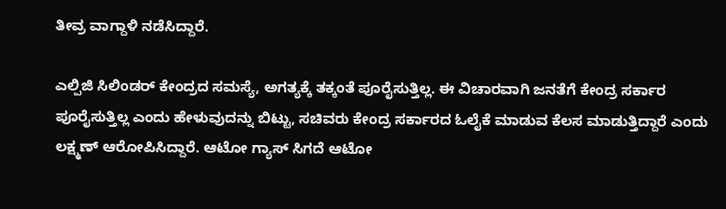ತೀವ್ರ ವಾಗ್ದಾಳಿ ನಡೆಸಿದ್ದಾರೆ.

ಎಲ್ಪಿಜಿ ಸಿಲಿಂಡರ್ ಕೇಂದ್ರದ ಸಮಸ್ಯೆ, ಅಗತ್ಯಕ್ಕೆ ತಕ್ಕಂತೆ ಪೂರೈಸುತ್ತಿಲ್ಲ. ಈ ವಿಚಾರವಾಗಿ ಜನತೆಗೆ ಕೇಂದ್ರ ಸರ್ಕಾರ ಪೂರೈಸುತ್ತಿಲ್ಲ ಎಂದು ಹೇಳುವುದನ್ನು ಬಿಟ್ಟು, ಸಚಿವರು ಕೇಂದ್ರ ಸರ್ಕಾರದ ಓಲೈಕೆ ಮಾಡುವ ಕೆಲಸ ಮಾಡುತ್ತಿದ್ದಾರೆ ಎಂದು ಲಕ್ಷ್ಮಣ್ ಆರೋಪಿಸಿದ್ದಾರೆ. ಆಟೋ ಗ್ಯಾಸ್ ಸಿಗದೆ ಆಟೋ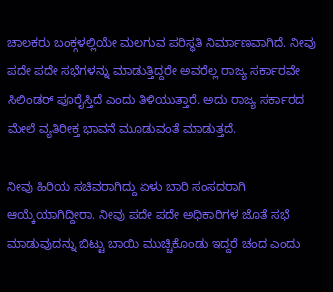ಚಾಲಕರು ಬಂಕ್ಗಳಲ್ಲಿಯೇ ಮಲಗುವ ಪರಿಸ್ಥತಿ ನಿರ್ಮಾಣವಾಗಿದೆ. ನೀವು ಪದೇ ಪದೇ ಸಭೆಗಳನ್ನು ಮಾಡುತ್ತಿದ್ದರೇ ಅವರೆಲ್ಲ ರಾಜ್ಯ ಸರ್ಕಾರವೇ ಸಿಲಿಂಡರ್ ಪೂರೈಸ್ತಿದೆ ಎಂದು ತಿಳಿಯುತ್ತಾರೆ. ಅದು ರಾಜ್ಯ ಸರ್ಕಾರದ ಮೇಲೆ ವ್ಯತಿರೀಕ್ತ ಭಾವನೆ ಮೂಡುವಂತೆ ಮಾಡುತ್ತದೆ.

ನೀವು ಹಿರಿಯ ಸಚಿವರಾಗಿದ್ದು ಏಳು ಬಾರಿ ಸಂಸದರಾಗಿ ಆಯ್ಕೆಯಾಗಿದ್ದೀರಾ. ನೀವು ಪದೇ ಪದೇ ಅಧಿಕಾರಿಗಳ ಜೊತೆ ಸಭೆ ಮಾಡುವುದನ್ನು ಬಿಟ್ಟು ಬಾಯಿ ಮುಚ್ಚಿಕೊಂಡು ಇದ್ದರೆ ಚಂದ ಎಂದು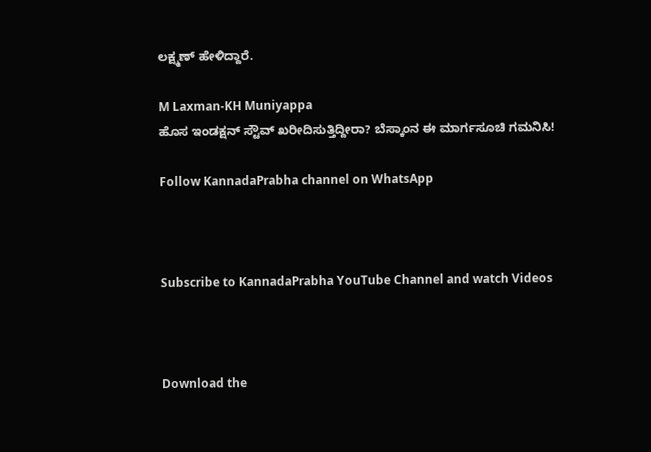ಲಕ್ಷ್ಮಣ್ ಹೇಳಿದ್ದಾರೆ.

M Laxman-KH Muniyappa
ಹೊಸ ಇಂಡಕ್ಷನ್ ಸ್ಟೌವ್ ಖರೀದಿಸುತ್ತಿದ್ದೀರಾ? ಬೆಸ್ಕಾಂನ ಈ ಮಾರ್ಗಸೂಚಿ ಗಮನಿಸಿ!

Follow KannadaPrabha channel on WhatsApp



Subscribe to KannadaPrabha YouTube Channel and watch Videos



Download the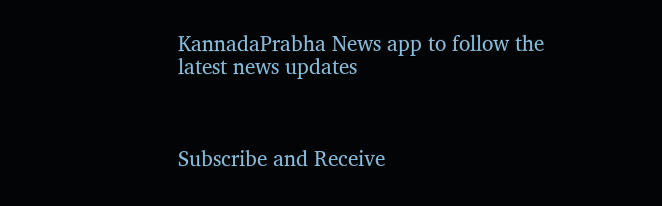KannadaPrabha News app to follow the latest news updates



Subscribe and Receive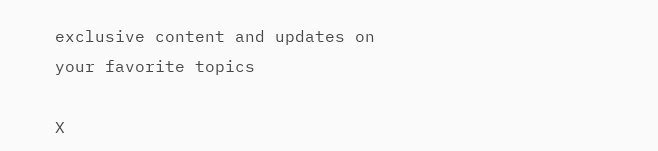exclusive content and updates on your favorite topics

X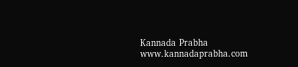Kannada Prabha
www.kannadaprabha.com